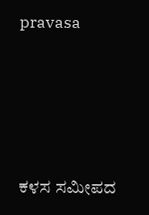pravasa





ಕಳಸ ಸಮೀಪದ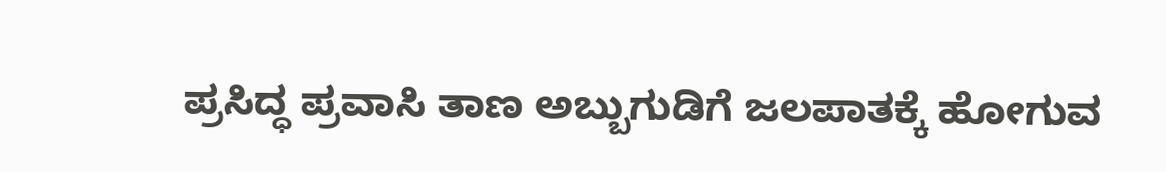ಪ್ರಸಿದ್ಧ ಪ್ರವಾಸಿ ತಾಣ ಅಬ್ಬುಗುಡಿಗೆ ಜಲಪಾತಕ್ಕೆ ಹೋಗುವ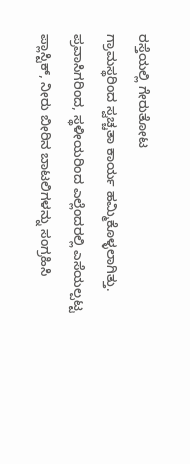ರಸ್ತೆಯಲ್ಲಿ ಗೇರುತೋಟ                                    ಗ್ರಾಮಸ್ಥರಿಂದ ಸ್ವಚ್ಚತಾ ಕಾರ್ಯ ಹಮ್ಮಿಕೊಳ್ಳಲಾಗಿತ್ತು. ಪ್ರವಾಸಿಗರಿಂದ, ಸ್ಥಳೀಯರಿಂದ ಎಲ್ಲೆಂದರಲ್ಲಿ ಎಸೆಯಲ್ಪಟ್ಟ ಪ್ಲಾಸ್ಟಿಕ್, ನೀರು ಬೀರಿನ ಬಾಟಲಿಗಳನ್ನು ಸಂಗ್ರಹಿಸಿ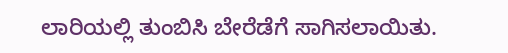ಲಾರಿಯಲ್ಲಿ ತುಂಬಿಸಿ ಬೇರೆಡೆಗೆ ಸಾಗಿಸಲಾಯಿತು.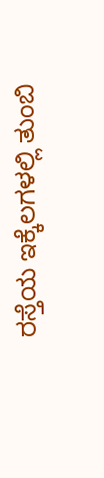ರಸ್ತೆಯ ಇಕ್ಕೆಲಗಳಲ್ಲಿ ತುಂಬಿ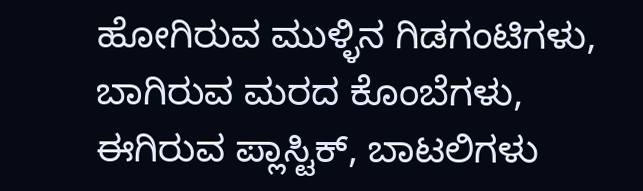ಹೋಗಿರುವ ಮುಳ್ಳಿನ ಗಿಡಗಂಟಿಗಳು, ಬಾಗಿರುವ ಮರದ ಕೊಂಬೆಗಳು, ಈಗಿರುವ ಪ್ಲಾಸ್ಟಿಕ್, ಬಾಟಲಿಗಳು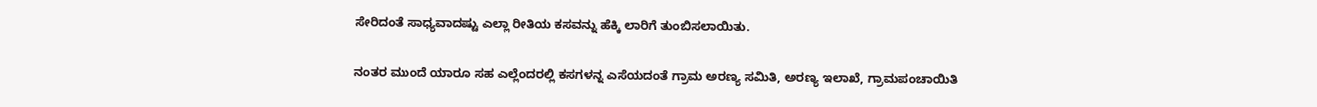ಸೇರಿದಂತೆ ಸಾಧ್ಯವಾದಷ್ಟು ಎಲ್ಲಾ ರೀತಿಯ ಕಸವನ್ನು ಹೆಕ್ಕಿ ಲಾರಿಗೆ ತುಂಬಿಸಲಾಯಿತು.

ನಂತರ ಮುಂದೆ ಯಾರೂ ಸಹ ಎಲ್ಲೆಂದರಲ್ಲಿ ಕಸಗಳನ್ನ ಎಸೆಯದಂತೆ ಗ್ರಾಮ ಅರಣ್ಯ ಸಮಿತಿ, ಅರಣ್ಯ ಇಲಾಖೆ, ಗ್ರಾಮಪಂಚಾಯಿತಿ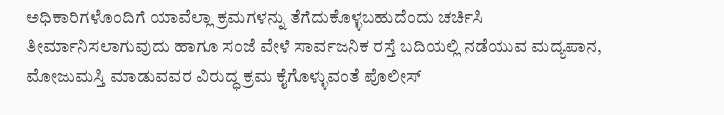ಅಧಿಕಾರಿಗಳೊಂದಿಗೆ ಯಾವೆಲ್ಲಾ ಕ್ರಮಗಳನ್ನು ತೆಗೆದುಕೊಳ್ಳಬಹುದೆಂದು ಚರ್ಚಿಸಿ ತೀರ್ಮಾನಿಸಲಾಗುವುದು ಹಾಗೂ ಸಂಜೆ ವೇಳೆ ಸಾರ್ವಜನಿಕ ರಸ್ತೆ ಬದಿಯಲ್ಲಿ ನಡೆಯುವ ಮದ್ಯಪಾನ, ಮೋಜುಮಸ್ತಿ ಮಾಡುವವರ ವಿರುದ್ಧ ಕ್ರಮ ಕೈಗೊಳ್ಳುವಂತೆ ಪೊಲೀಸ್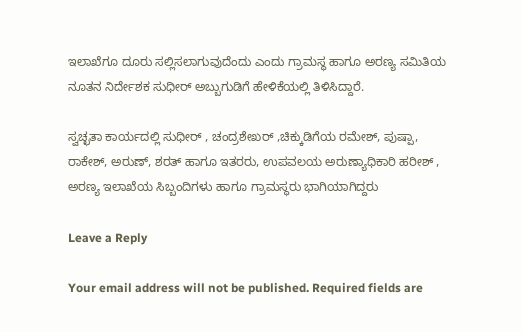ಇಲಾಖೆಗೂ ದೂರು ಸಲ್ಲಿಸಲಾಗುವುದೆಂದು ಎಂದು ಗ್ರಾಮಸ್ಥ ಹಾಗೂ ಅರಣ್ಯ ಸಮಿತಿಯ ನೂತನ ನಿರ್ದೇಶಕ ಸುಧೀರ್ ಅಬ್ಬುಗುಡಿಗೆ ಹೇಳಿಕೆಯಲ್ಲಿ ತಿಳಿಸಿದ್ದಾರೆ.

ಸ್ವಚ್ಛತಾ ಕಾರ್ಯದಲ್ಲಿ ಸುಧೀರ್ , ಚಂದ್ರಶೇಖರ್ ,ಚಿಕ್ಕುಡಿಗೆಯ ರಮೇಶ್, ಪುಷ್ಪಾ, ರಾಕೇಶ್, ಅರುಣ್, ಶರತ್ ಹಾಗೂ ಇತರರು, ಉಪವಲಯ ಅರುಣ್ಯಾಧಿಕಾರಿ ಹರೀಶ್ , ಅರಣ್ಯ ಇಲಾಖೆಯ ಸಿಬ್ಬಂದಿಗಳು ಹಾಗೂ ಗ್ರಾಮಸ್ಥರು ಭಾಗಿಯಾಗಿದ್ದರು

Leave a Reply

Your email address will not be published. Required fields are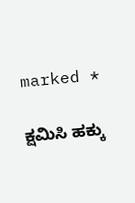marked *

ಕ್ಷಮಿಸಿ ಹಕ್ಕು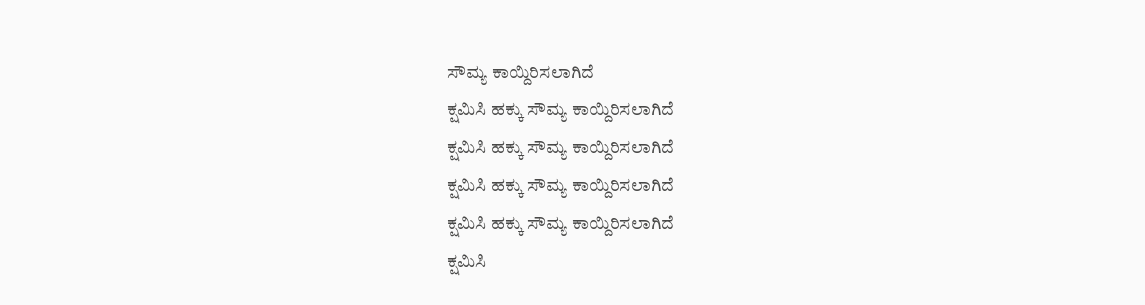ಸೌಮ್ಯ ಕಾಯ್ದಿರಿಸಲಾಗಿದೆ
ಕ್ಷಮಿಸಿ ಹಕ್ಕು ಸೌಮ್ಯ ಕಾಯ್ದಿರಿಸಲಾಗಿದೆ
ಕ್ಷಮಿಸಿ ಹಕ್ಕು ಸೌಮ್ಯ ಕಾಯ್ದಿರಿಸಲಾಗಿದೆ
ಕ್ಷಮಿಸಿ ಹಕ್ಕು ಸೌಮ್ಯ ಕಾಯ್ದಿರಿಸಲಾಗಿದೆ
ಕ್ಷಮಿಸಿ ಹಕ್ಕು ಸೌಮ್ಯ ಕಾಯ್ದಿರಿಸಲಾಗಿದೆ
ಕ್ಷಮಿಸಿ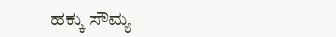ಹಕ್ಕು ಸೌಮ್ಯ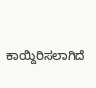ಕಾಯ್ದಿರಿಸಲಾಗಿದೆ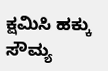ಕ್ಷಮಿಸಿ ಹಕ್ಕು ಸೌಮ್ಯ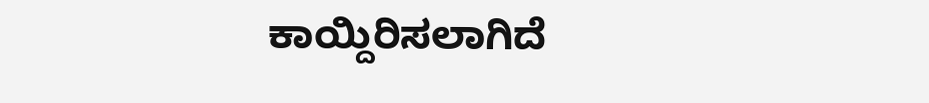ಕಾಯ್ದಿರಿಸಲಾಗಿದೆ